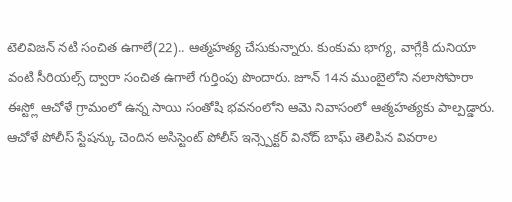టెలివిజన్ నటి సంచిత ఉగాలే(22).. ఆత్మహత్య చేసుకున్నారు. కుంకుమ భాగ్య, వాగ్లేకి దునియా వంటి సీరియల్స్ ద్వారా సంచిత ఉగాలే గుర్తింపు పొందారు. జూన్ 14న ముంబైలోని నలాసోపారా ఈస్ట్లో ఆచోళే గ్రామంలో ఉన్న సాయి సంతోషి భవనంలోని ఆమె నివాసంలో ఆత్మహత్యకు పాల్పడ్డారు.
ఆచోళే పోలీస్ స్టేషన్కు చెందిన అసిస్టెంట్ పోలీస్ ఇన్స్పెక్టర్ వినోద్ బాఘ్ తెలిపిన వివరాల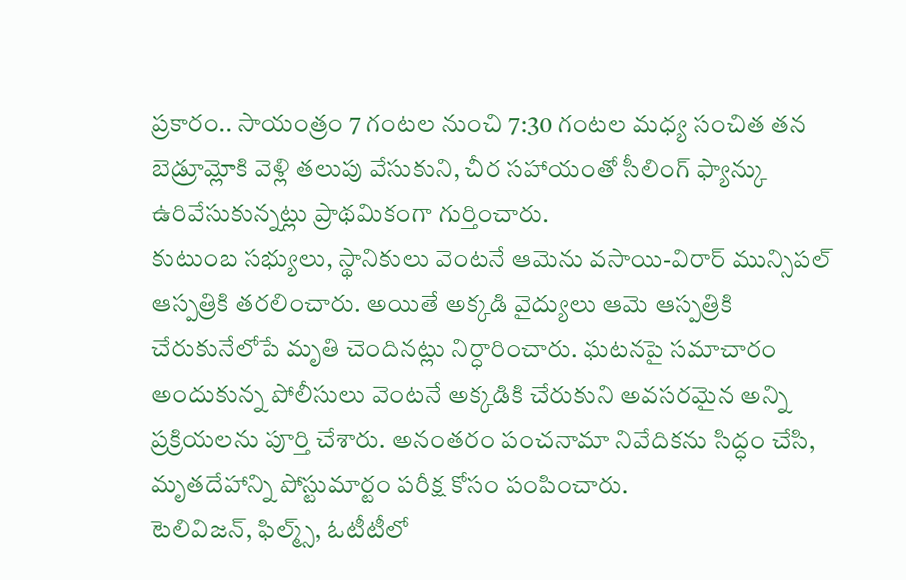ప్రకారం.. సాయంత్రం 7 గంటల నుంచి 7:30 గంటల మధ్య సంచిత తన బెడ్రూమ్లోకి వెళ్లి తలుపు వేసుకుని, చీర సహాయంతో సీలింగ్ ఫ్యాన్కు ఉరివేసుకున్నట్లు ప్రాథమికంగా గుర్తించారు.
కుటుంబ సభ్యులు, స్థానికులు వెంటనే ఆమెను వసాయి-విరార్ మున్సిపల్ ఆస్పత్రికి తరలించారు. అయితే అక్కడి వైద్యులు ఆమె ఆస్పత్రికి చేరుకునేలోపే మృతి చెందినట్లు నిర్ధారించారు. ఘటనపై సమాచారం అందుకున్న పోలీసులు వెంటనే అక్కడికి చేరుకుని అవసరమైన అన్ని ప్రక్రియలను పూర్తి చేశారు. అనంతరం పంచనామా నివేదికను సిద్ధం చేసి, మృతదేహాన్ని పోస్టుమార్టం పరీక్ష కోసం పంపించారు.
టెలివిజన్, ఫిల్మ్స్, ఓటీటీలో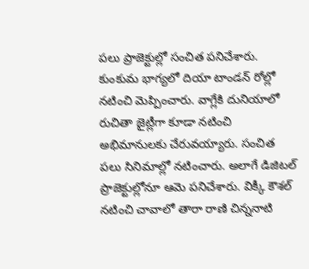పలు ప్రాజెక్టుల్లో సంచిత పనిచేశారు. కుంకుమ భాగ్యలో దియా టాండన్ రోల్లో నటించి మెప్పించారు. వాగ్లేకి దునియాలో రుచితా జైట్లీగా కూడా నటించి అభిమానులకు చేరువయ్యారు. సంచిత పలు సినిమాల్లో నటించారు. అలాగే డిజిటల్ ప్రాజెక్టుల్లోనూ ఆమె పనిచేశారు. విక్కీ కౌశల్ నటించి చావాలో తారా రాణి చిన్ననాటి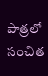పాత్రలో సంచిత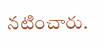నటించారు.